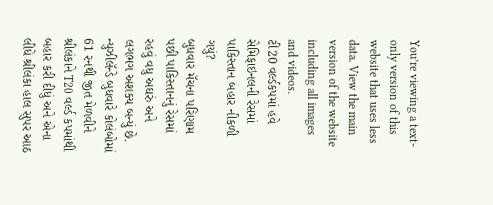You’re viewing a text-only version of this website that uses less data. View the main version of the website including all images and videos.
ટી20 વર્લ્ડકપમાં હવે સેમિફાઇનલની રેસમાં પાકિસ્તાન બહાર નીકળી ગયું?
બુધવાર મૅચના પરિણામ પછી પાકિસ્તાનનું રેસમાં રહવું વધુ અઘરું અને લગભગ અશક્ય બન્યું છે.
ન્યુઝીલૅન્ડે બુધવારે કોલંબોમાં 61 રનથી જીત મેળવીને શ્રીલંકાને T20 વર્લ્ડ કપમાંથી બહાર કરી દીધું અને એના લીધે શ્રીલંકા હાલ સુપર આઠ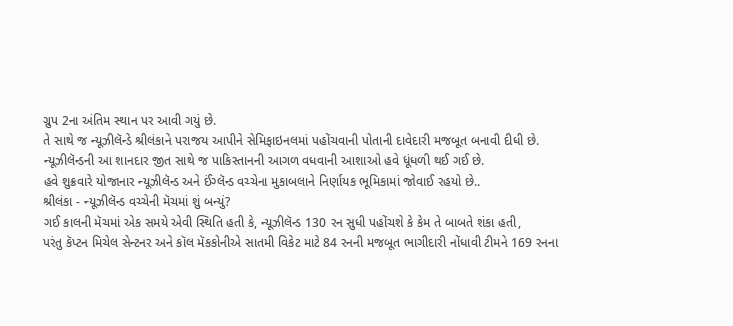ગ્રુપ 2ના અંતિમ સ્થાન પર આવી ગયું છે.
તે સાથે જ ન્યૂઝીલૅન્ડે શ્રીલંકાને પરાજય આપીને સેમિફાઇનલમાં પહોંચવાની પોતાની દાવેદારી મજબૂત બનાવી દીધી છે.
ન્યૂઝીલૅન્ડની આ શાનદાર જીત સાથે જ પાકિસ્તાનની આગળ વધવાની આશાઓ હવે ધૂંધળી થઈ ગઈ છે.
હવે શુક્રવારે યોજાનાર ન્યૂઝીલૅન્ડ અને ઈંગ્લૅન્ડ વચ્ચેના મુકાબલાને નિર્ણાયક ભૂમિકામાં જોવાઈ રહયો છે..
શ્રીલંકા - ન્યૂઝીલૅન્ડ વચ્ચેની મૅચમાં શું બન્યું?
ગઈ કાલની મૅચમાં એક સમયે એવી સ્થિતિ હતી કે, ન્યૂઝીલૅન્ડ 130 રન સુધી પહોંચશે કે કેમ તે બાબતે શંકા હતી,
પરંતુ કૅપ્ટન મિચેલ સેન્ટનર અને કૉલ મૅકકોનીએ સાતમી વિકેટ માટે 84 રનની મજબૂત ભાગીદારી નોંધાવી ટીમને 169 રનના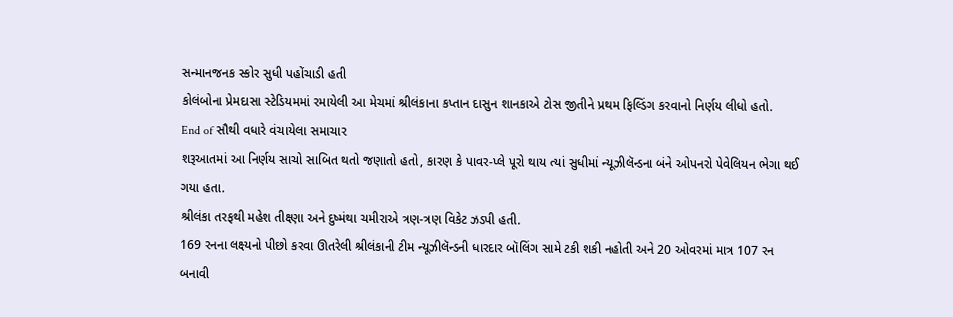સન્માનજનક સ્કોર સુધી પહોંચાડી હતી
કોલંબોના પ્રેમદાસા સ્ટેડિયમમાં રમાયેલી આ મેચમાં શ્રીલંકાના કપ્તાન દાસુન શાનકાએ ટોસ જીતીને પ્રથમ ફિલ્ડિંગ કરવાનો નિર્ણય લીધો હતો.
End of સૌથી વધારે વંચાયેલા સમાચાર
શરૂઆતમાં આ નિર્ણય સાચો સાબિત થતો જણાતો હતો, કારણ કે પાવર-પ્લે પૂરો થાય ત્યાં સુધીમાં ન્યૂઝીલૅન્ડના બંને ઓપનરો પેવેલિયન ભેગા થઈ ગયા હતા.
શ્રીલંકા તરફથી મહેશ તીક્ષ્ણા અને દુષ્મંથા ચમીરાએ ત્રણ-ત્રણ વિકેટ ઝડપી હતી.
169 રનના લક્ષ્યનો પીછો કરવા ઊતરેલી શ્રીલંકાની ટીમ ન્યૂઝીલૅન્ડની ધારદાર બૉલિંગ સામે ટકી શકી નહોતી અને 20 ઓવરમાં માત્ર 107 રન બનાવી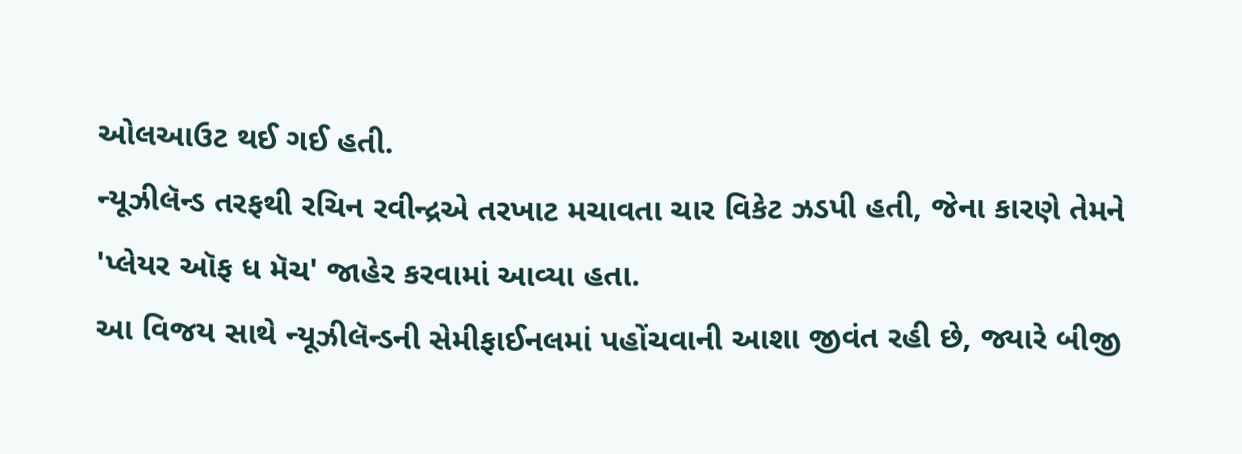ઓલઆઉટ થઈ ગઈ હતી.
ન્યૂઝીલૅન્ડ તરફથી રચિન રવીન્દ્રએ તરખાટ મચાવતા ચાર વિકેટ ઝડપી હતી, જેના કારણે તેમને 'પ્લેયર ઑફ ધ મૅચ' જાહેર કરવામાં આવ્યા હતા.
આ વિજય સાથે ન્યૂઝીલૅન્ડની સેમીફાઈનલમાં પહોંચવાની આશા જીવંત રહી છે, જ્યારે બીજી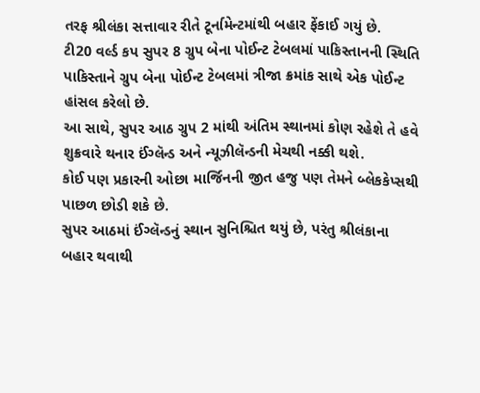તરફ શ્રીલંકા સત્તાવાર રીતે ટૂર્નામેન્ટમાંથી બહાર ફેંકાઈ ગયું છે.
ટી20 વર્લ્ડ કપ સુપર 8 ગ્રુપ બેના પોઈન્ટ ટેબલમાં પાકિસ્તાનની સ્થિતિ
પાકિસ્તાને ગ્રુપ બેના પોઈન્ટ ટેબલમાં ત્રીજા ક્રમાંક સાથે એક પોઈન્ટ હાંસલ કરેલો છે.
આ સાથે, સુપર આઠ ગ્રુપ 2 માંથી અંતિમ સ્થાનમાં કોણ રહેશે તે હવે શુક્રવારે થનાર ઈંગ્લૅન્ડ અને ન્યૂઝીલૅન્ડની મેચથી નક્કી થશે.
કોઈ પણ પ્રકારની ઓછા માર્જિનની જીત હજુ પણ તેમને બ્લેકકેપ્સથી પાછળ છોડી શકે છે.
સુપર આઠમાં ઈંગ્લૅન્ડનું સ્થાન સુનિશ્ચિત થયું છે, પરંતુ શ્રીલંકાના બહાર થવાથી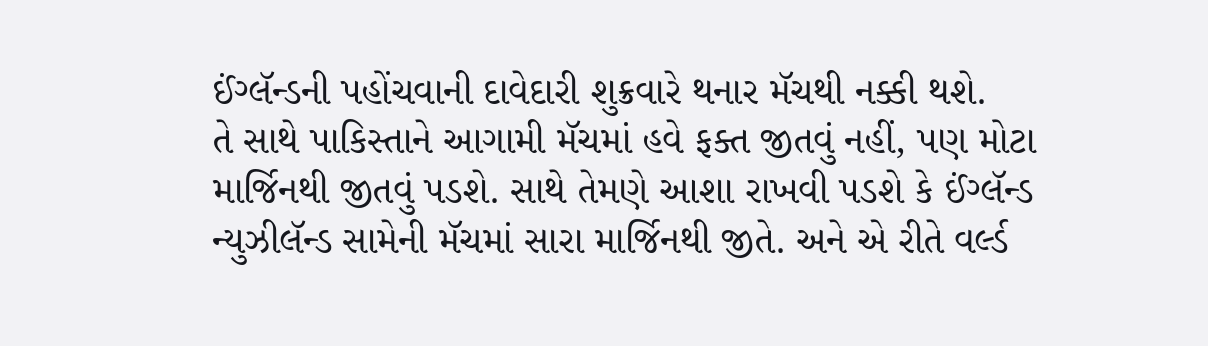ઈંગ્લૅન્ડની પહોંચવાની દાવેદારી શુક્રવારે થનાર મૅચથી નક્કી થશે.
તે સાથે પાકિસ્તાને આગામી મૅચમાં હવે ફક્ત જીતવું નહીં, પણ મોટા માર્જિનથી જીતવું પડશે. સાથે તેમણે આશા રાખવી પડશે કે ઈંગ્લૅન્ડ ન્યુઝીલૅન્ડ સામેની મૅચમાં સારા માર્જિનથી જીતે. અને એ રીતે વર્લ્ડ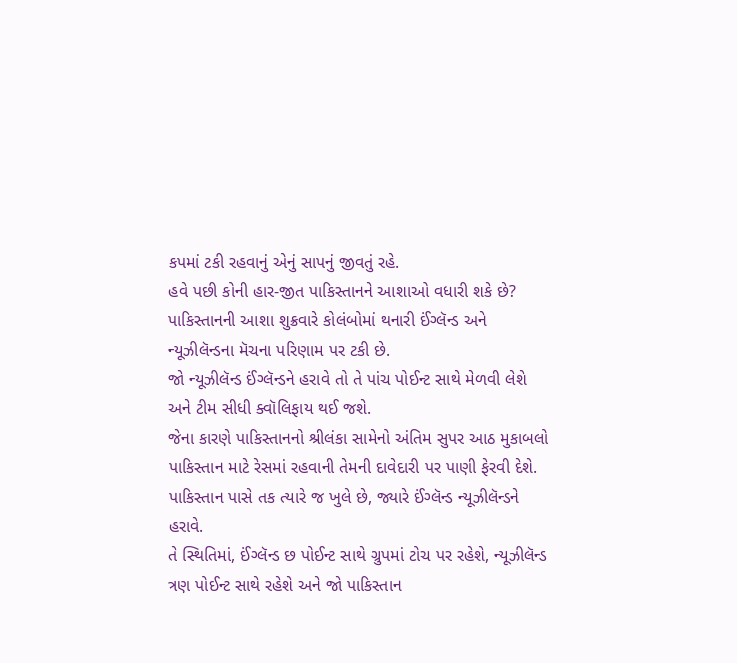કપમાં ટકી રહવાનું એનું સાપનું જીવતું રહે.
હવે પછી કોની હાર-જીત પાકિસ્તાનને આશાઓ વધારી શકે છે?
પાકિસ્તાનની આશા શુક્રવારે કોલંબોમાં થનારી ઈંગ્લૅન્ડ અને ન્યૂઝીલૅન્ડના મૅચના પરિણામ પર ટકી છે.
જો ન્યૂઝીલૅન્ડ ઈંગ્લૅન્ડને હરાવે તો તે પાંચ પોઈન્ટ સાથે મેળવી લેશે અને ટીમ સીધી ક્વૉલિફાય થઈ જશે.
જેના કારણે પાકિસ્તાનનો શ્રીલંકા સામેનો અંતિમ સુપર આઠ મુકાબલો પાકિસ્તાન માટે રેસમાં રહવાની તેમની દાવેદારી પર પાણી ફેરવી દેશે.
પાકિસ્તાન પાસે તક ત્યારે જ ખુલે છે, જ્યારે ઈંગ્લૅન્ડ ન્યૂઝીલૅન્ડને હરાવે.
તે સ્થિતિમાં, ઈંગ્લૅન્ડ છ પોઈન્ટ સાથે ગ્રુપમાં ટોચ પર રહેશે, ન્યૂઝીલૅન્ડ ત્રણ પોઈન્ટ સાથે રહેશે અને જો પાકિસ્તાન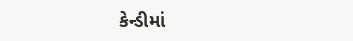કેન્ડીમાં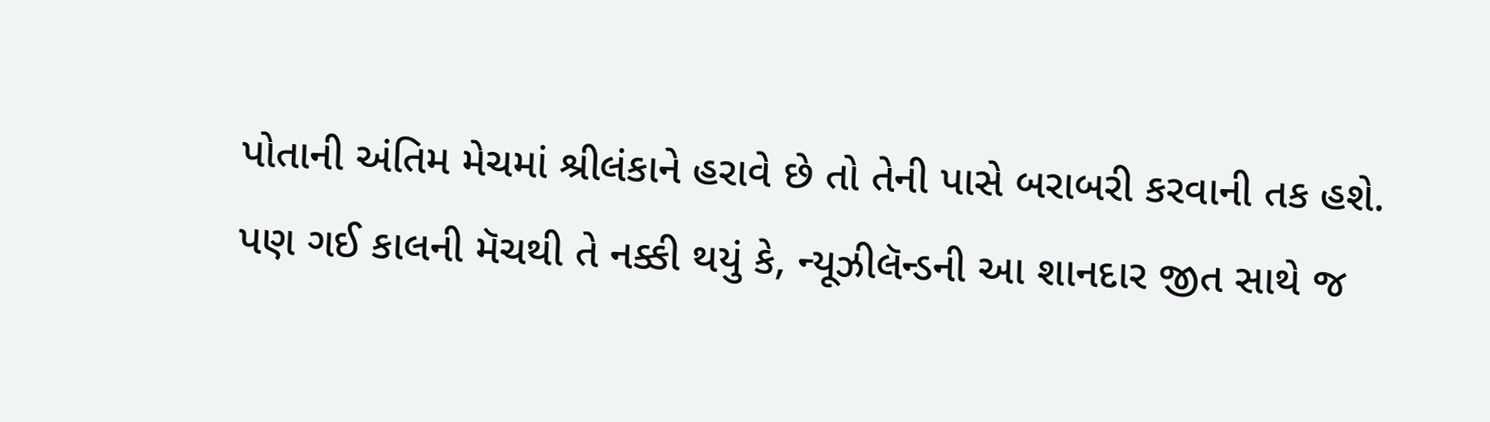પોતાની અંતિમ મેચમાં શ્રીલંકાને હરાવે છે તો તેની પાસે બરાબરી કરવાની તક હશે.
પણ ગઈ કાલની મૅચથી તે નક્કી થયું કે, ન્યૂઝીલૅન્ડની આ શાનદાર જીત સાથે જ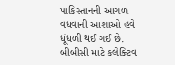પાકિસ્તાનની આગળ વધવાની આશાઓ હવે ધૂંધળી થઈ ગઈ છે.
બીબીસી માટે કલેક્ટિવ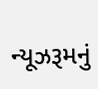ન્યૂઝરૂમનું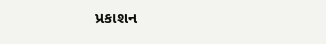પ્રકાશન